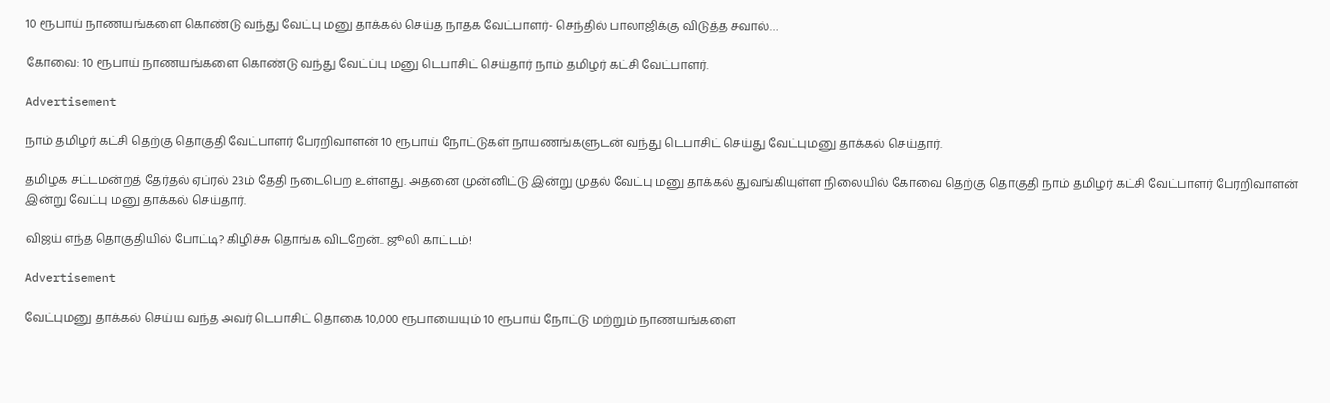10 ரூபாய் நாணயங்களை கொண்டு வந்து வேட்பு மனு தாக்கல் செய்த நாதக வேட்பாளர்- செந்தில் பாலாஜிக்கு விடுத்த சவால்…

கோவை: 10 ரூபாய் நாணயங்களை கொண்டு வந்து வேட்ப்பு மனு டெபாசிட் செய்தார் நாம் தமிழர் கட்சி வேட்பாளர்.

Advertisement

நாம் தமிழர் கட்சி தெற்கு தொகுதி வேட்பாளர் பேரறிவாளன் 10 ரூபாய் நோட்டுகள் நாயணங்களுடன் வந்து டெபாசிட் செய்து வேட்புமனு தாக்கல் செய்தார்.

தமிழக சட்டமன்றத் தேர்தல் ஏப்ரல் 23ம் தேதி நடைபெற உள்ளது. அதனை முன்னிட்டு இன்று முதல் வேட்பு மனு தாக்கல் துவங்கியுள்ள நிலையில் கோவை தெற்கு தொகுதி நாம் தமிழர் கட்சி வேட்பாளர் பேரறிவாளன் இன்று வேட்பு மனு தாக்கல் செய்தார்.

விஜய் எந்த தொகுதியில் போட்டி? கிழிச்சு தொங்க விடறேன்.. ஜூலி காட்டம்!

Advertisement

வேட்புமனு தாக்கல் செய்ய வந்த அவர் டெபாசிட் தொகை 10,000 ரூபாயையும் 10 ரூபாய் நோட்டு மற்றும் நாணயங்களை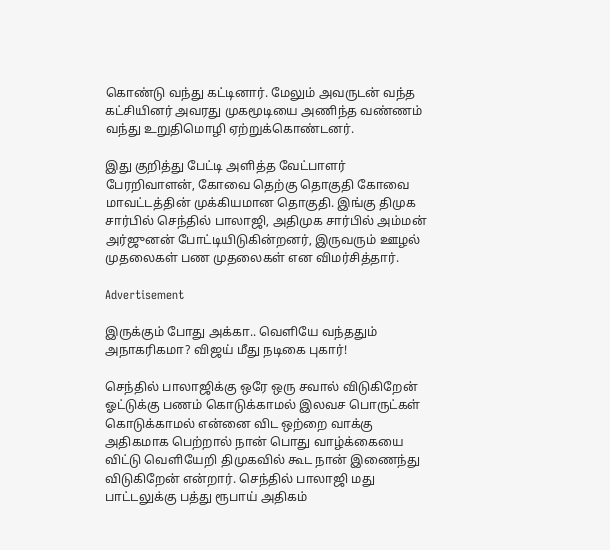கொண்டு வந்து கட்டினார். மேலும் அவருடன் வந்த கட்சியினர் அவரது முகமூடியை அணிந்த வண்ணம் வந்து உறுதிமொழி ஏற்றுக்கொண்டனர்.

இது குறித்து பேட்டி அளித்த வேட்பாளர் பேரறிவாளன், கோவை தெற்கு தொகுதி கோவை மாவட்டத்தின் முக்கியமான தொகுதி. இங்கு திமுக சார்பில் செந்தில் பாலாஜி, அதிமுக சார்பில் அம்மன் அர்ஜுனன் போட்டியிடுகின்றனர், இருவரும் ஊழல் முதலைகள் பண முதலைகள் என விமர்சித்தார்.

Advertisement

இருக்கும் போது அக்கா.. வெளியே வந்ததும் அநாகரிகமா? விஜய் மீது நடிகை புகார்!

செந்தில் பாலாஜிக்கு ஒரே ஒரு சவால் விடுகிறேன் ஓட்டுக்கு பணம் கொடுக்காமல் இலவச பொருட்கள் கொடுக்காமல் என்னை விட ஒற்றை வாக்கு அதிகமாக பெற்றால் நான் பொது வாழ்க்கையை விட்டு வெளியேறி திமுகவில் கூட நான் இணைந்து விடுகிறேன் என்றார். செந்தில் பாலாஜி மது பாட்டலுக்கு பத்து ரூபாய் அதிகம்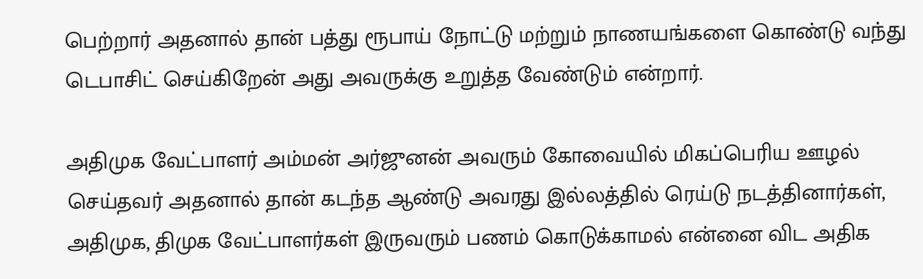பெற்றார் அதனால் தான் பத்து ரூபாய் நோட்டு மற்றும் நாணயங்களை கொண்டு வந்து டெபாசிட் செய்கிறேன் அது அவருக்கு உறுத்த வேண்டும் என்றார்.

அதிமுக வேட்பாளர் அம்மன் அர்ஜுனன் அவரும் கோவையில் மிகப்பெரிய ஊழல் செய்தவர் அதனால் தான் கடந்த ஆண்டு அவரது இல்லத்தில் ரெய்டு நடத்தினார்கள், அதிமுக, திமுக வேட்பாளர்கள் இருவரும் பணம் கொடுக்காமல் என்னை விட அதிக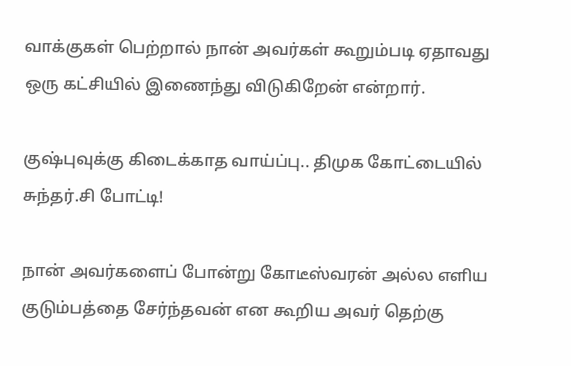வாக்குகள் பெற்றால் நான் அவர்கள் கூறும்படி ஏதாவது ஒரு கட்சியில் இணைந்து விடுகிறேன் என்றார்.

குஷ்புவுக்கு கிடைக்காத வாய்ப்பு.. திமுக கோட்டையில் சுந்தர்.சி போட்டி!

நான் அவர்களைப் போன்று கோடீஸ்வரன் அல்ல எளிய குடும்பத்தை சேர்ந்தவன் என கூறிய அவர் தெற்கு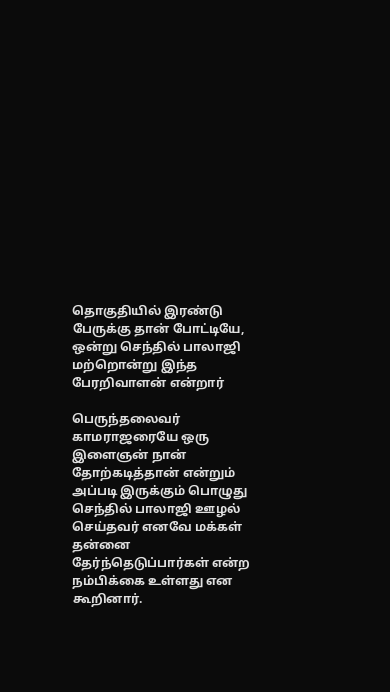தொகுதியில் இரண்டு பேருக்கு தான் போட்டியே, ஒன்று செந்தில் பாலாஜி மற்றொன்று இந்த பேரறிவாளன் என்றார்

பெருந்தலைவர் காமராஜரையே ஒரு இளைஞன் நான் தோற்கடித்தான் என்றும் அப்படி இருக்கும் பொழுது செந்தில் பாலாஜி ஊழல் செய்தவர் எனவே மக்கள் தன்னை தேர்ந்தெடுப்பார்கள் என்ற நம்பிக்கை உள்ளது என கூறினார்.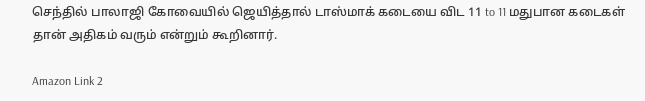செந்தில் பாலாஜி கோவையில் ஜெயித்தால் டாஸ்மாக் கடையை விட 11 to 11 மதுபான கடைகள் தான் அதிகம் வரும் என்றும் கூறினார்.

Amazon Link 2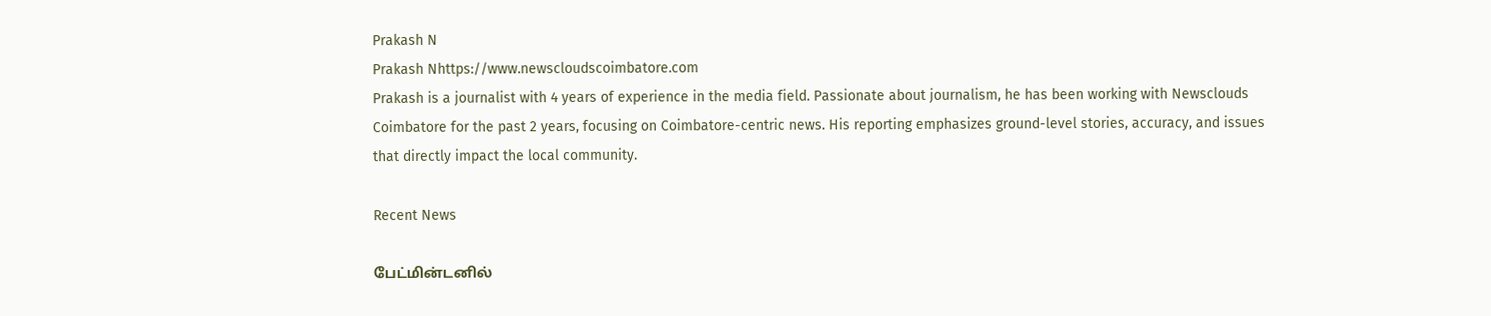Prakash N
Prakash Nhttps://www.newscloudscoimbatore.com
Prakash is a journalist with 4 years of experience in the media field. Passionate about journalism, he has been working with Newsclouds Coimbatore for the past 2 years, focusing on Coimbatore-centric news. His reporting emphasizes ground-level stories, accuracy, and issues that directly impact the local community.

Recent News

பேட்மின்டனில்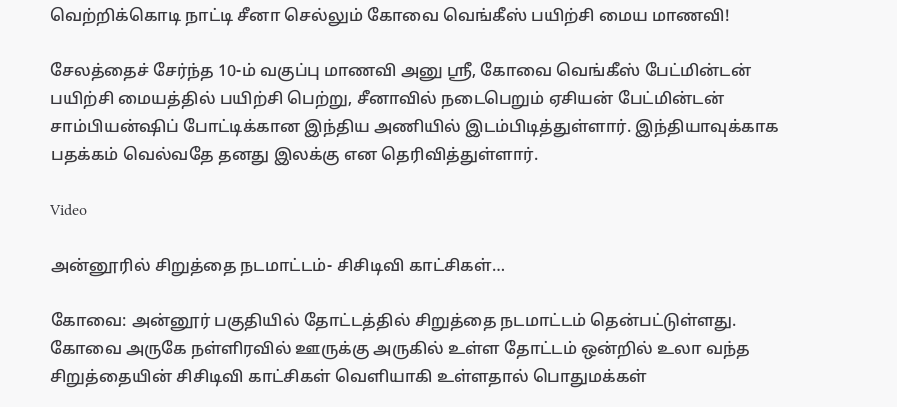வெற்றிக்கொடி நாட்டி சீனா செல்லும் கோவை வெங்கீஸ் பயிற்சி மைய மாணவி!

சேலத்தைச் சேர்ந்த 10-ம் வகுப்பு மாணவி அனு ஸ்ரீ, கோவை வெங்கீஸ் பேட்மின்டன் பயிற்சி மையத்தில் பயிற்சி பெற்று, சீனாவில் நடைபெறும் ஏசியன் பேட்மின்டன் சாம்பியன்ஷிப் போட்டிக்கான இந்திய அணியில் இடம்பிடித்துள்ளார். இந்தியாவுக்காக பதக்கம் வெல்வதே தனது இலக்கு என தெரிவித்துள்ளார்.

Video

அன்னூரில் சிறுத்தை நடமாட்டம்- சிசிடிவி காட்சிகள்…

கோவை: அன்னூர் பகுதியில் தோட்டத்தில் சிறுத்தை நடமாட்டம் தென்பட்டுள்ளது. கோவை அருகே நள்ளிரவில் ஊருக்கு அருகில் உள்ள தோட்டம் ஒன்றில் உலா வந்த சிறுத்தையின் சிசிடிவி காட்சிகள் வெளியாகி உள்ளதால் பொதுமக்கள்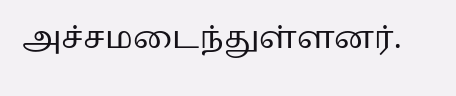அச்சமடைந்துள்ளனர்.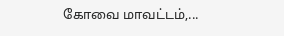கோவை மாவட்டம்,...